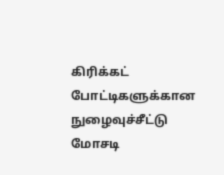கிரிக்கட் போட்டிகளுக்கான நுழைவுச்சீட்டு மோசடி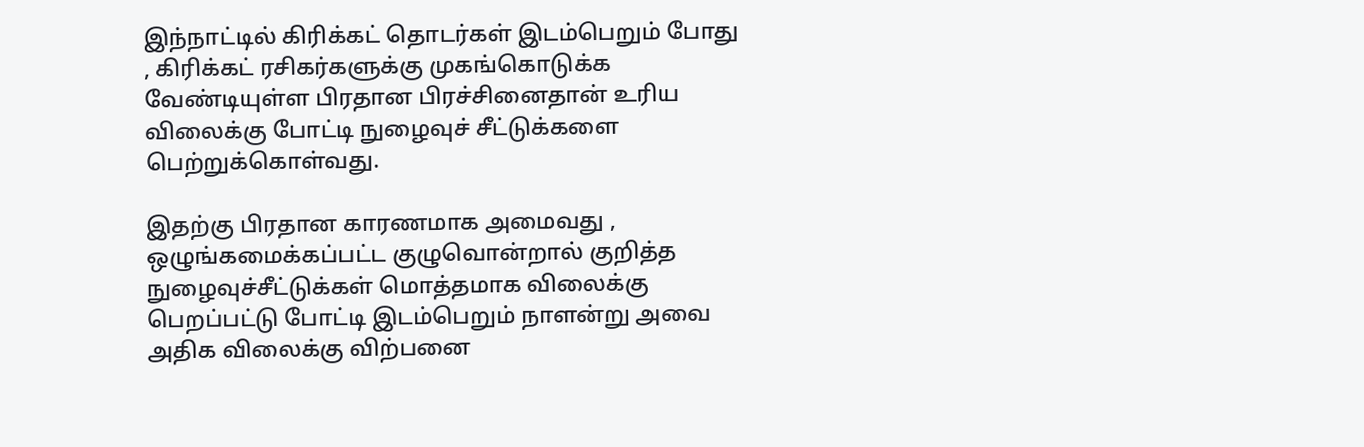இந்நாட்டில் கிரிக்கட் தொடர்கள் இடம்பெறும் போது , கிரிக்கட் ரசிகர்களுக்கு முகங்கொடுக்க வேண்டியுள்ள பிரதான பிரச்சினைதான் உரிய விலைக்கு போட்டி நுழைவுச் சீட்டுக்களை பெற்றுக்கொள்வது.

இதற்கு பிரதான காரணமாக அமைவது , ஒழுங்கமைக்கப்பட்ட குழுவொன்றால் குறித்த நுழைவுச்சீட்டுக்கள் மொத்தமாக விலைக்கு பெறப்பட்டு போட்டி இடம்பெறும் நாளன்று அவை அதிக விலைக்கு விற்பனை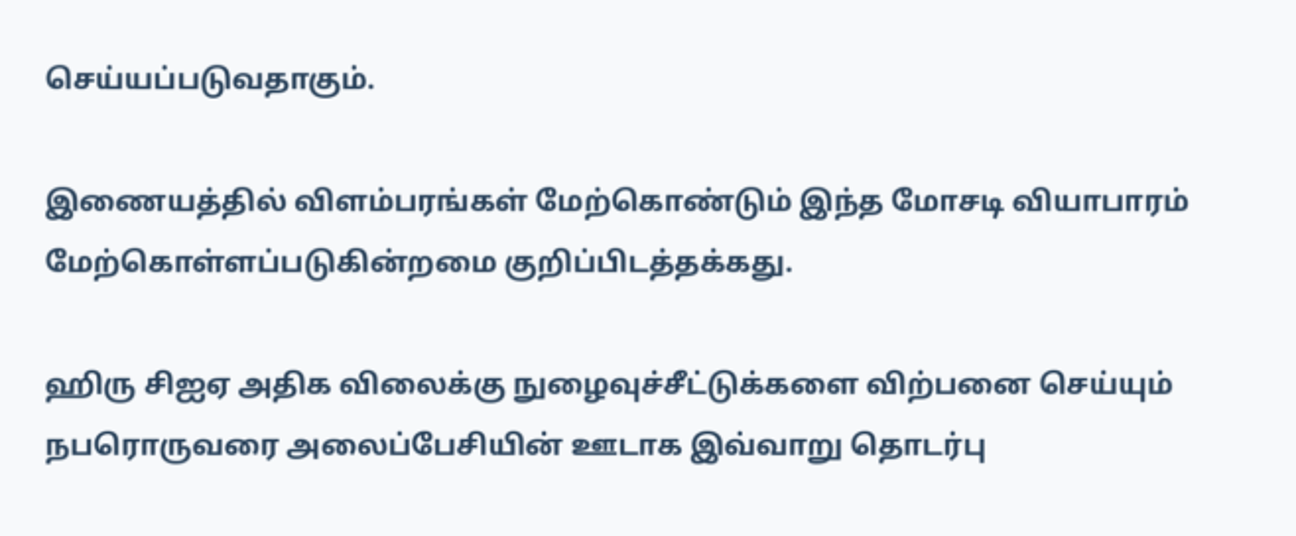செய்யப்படுவதாகும்.

இணையத்தில் விளம்பரங்கள் மேற்கொண்டும் இந்த மோசடி வியாபாரம் மேற்கொள்ளப்படுகின்றமை குறிப்பிடத்தக்கது.

ஹிரு சிஐஏ அதிக விலைக்கு நுழைவுச்சீட்டுக்களை விற்பனை செய்யும் நபரொருவரை அலைப்பேசியின் ஊடாக இவ்வாறு தொடர்பு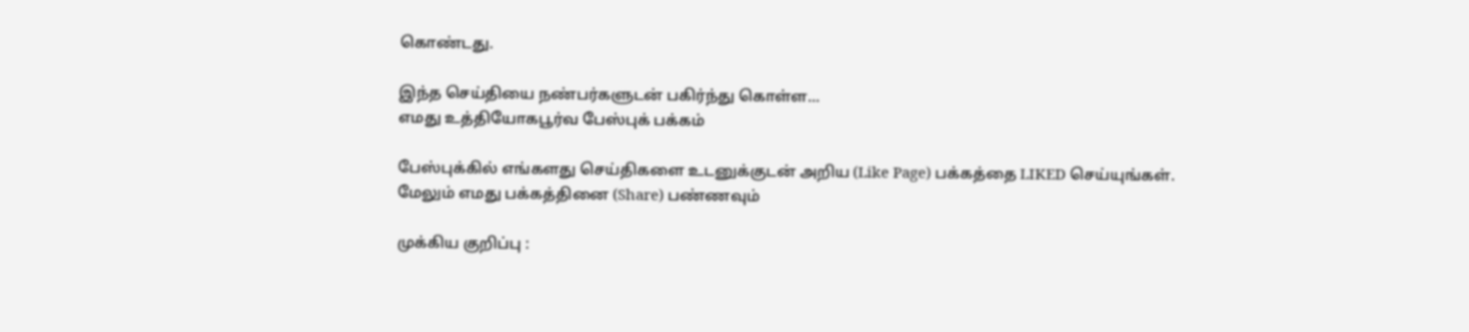கொண்டது.

இந்த செய்தியை நண்பர்களுடன் பகிர்ந்து கொள்ள...
எமது உத்தியோகபூர்வ பேஸ்புக் பக்கம்

பேஸ்புக்கில் எங்களது செய்திகளை உடனுக்குடன் அறிய (Like Page) பக்கத்தை LIKED செய்யுங்கள்.
மேலும் எமது பக்கத்தினை (Share) பண்ணவும்

முக்கிய குறிப்பு :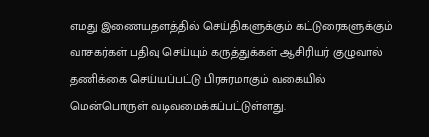எமது இணையதளத்தில் செய்திகளுக்கும் கட்டுரைகளுக்கும் வாசகர்கள் பதிவு செய்யும் கருத்துக்கள் ஆசிரியர் குழுவால் தணிக்கை செய்யப்பட்டு பிரசுரமாகும் வகையில் மென்பொருள் வடிவமைக்கப்பட்டுள்ளது.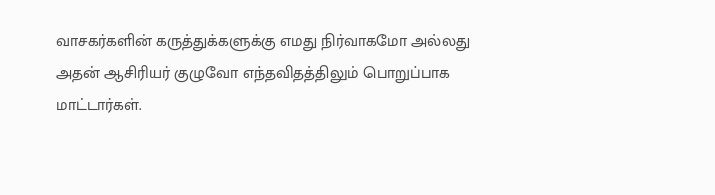வாசகர்களின் கருத்துக்களுக்கு எமது நிர்வாகமோ அல்லது அதன் ஆசிரியர் குழுவோ எந்தவிதத்திலும் பொறுப்பாக மாட்டார்கள்.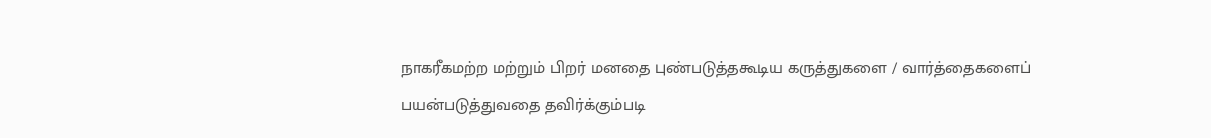நாகரீகமற்ற மற்றும் பிறர் மனதை புண்படுத்தகூடிய கருத்துகளை / வார்த்தைகளைப் பயன்படுத்துவதை தவிர்க்கும்படி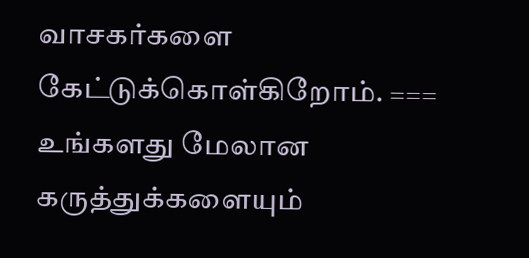வாசகர்களை கேட்டுக்கொள்கிறோம். === உங்களது மேலான கருத்துக்களையும்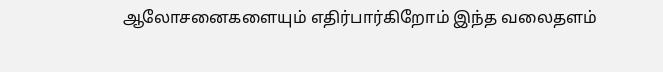ஆலோசனைகளையும் எதிர்பார்கிறோம் இந்த வலைதளம்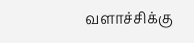வளாச்சிக்கு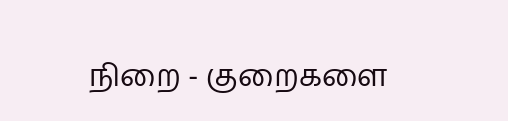நிறை - குறைகளை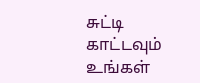சுட்டி காட்டவும் உங்கள்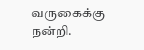வருகைக்கு நன்றி.